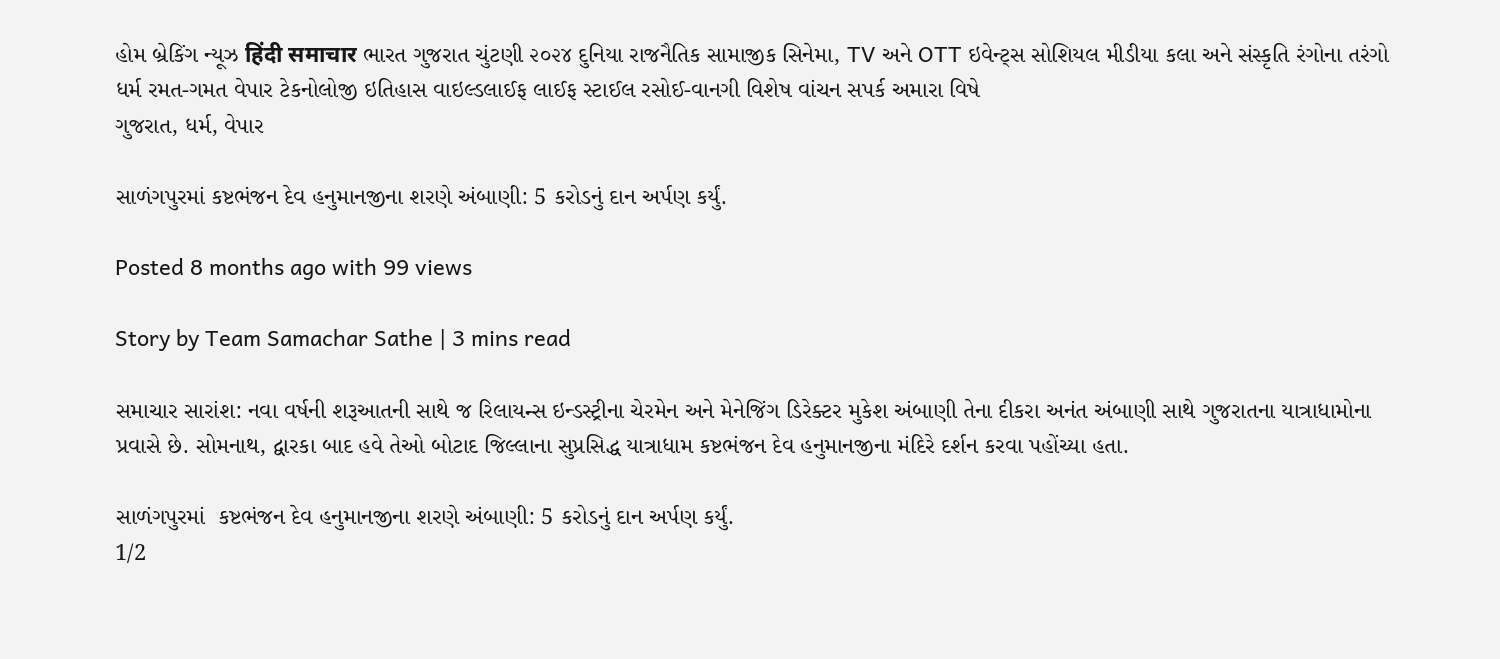હોમ બ્રેકિંગ ન્યૂઝ हिंदी समाचार ભારત ગુજરાત ચુંટણી ૨૦૨૪ દુનિયા રાજનૈતિક સામાજીક સિનેમા, TV અને OTT ઇવેન્ટ્સ સોશિયલ મીડીયા કલા અને સંસ્કૃતિ રંગોના તરંગો ધર્મ રમત-ગમત વેપાર ટેકનોલોજી ઇતિહાસ વાઇલ્ડલાઈફ લાઈફ સ્ટાઈલ રસોઈ-વાનગી વિશેષ વાંચન સપર્ક અમારા વિષે
ગુજરાત, ધર્મ, વેપાર

સાળંગપુરમાં કષ્ટભંજન દેવ હનુમાનજીના શરણે અંબાણી: 5 કરોડનું દાન અર્પણ કર્યું.

Posted 8 months ago with 99 views

Story by Team Samachar Sathe | 3 mins read

સમાચાર સારાંશ: નવા વર્ષની શરૂઆતની સાથે જ રિલાયન્સ ઇન્ડસ્ટ્રીના ચેરમેન અને મેનેજિંગ ડિરેક્ટર મુકેશ અંબાણી તેના દીકરા અનંત અંબાણી સાથે ગુજરાતના યાત્રાધામોના પ્રવાસે છે. સોમનાથ, દ્વારકા બાદ હવે તેઓ બોટાદ જિલ્લાના સુપ્રસિદ્ધ યાત્રાધામ કષ્ટભંજન દેવ હનુમાનજીના મંદિરે દર્શન કરવા પહોંચ્યા હતા.

સાળંગપુરમાં  કષ્ટભંજન દેવ હનુમાનજીના શરણે અંબાણી: 5 કરોડનું દાન અર્પણ કર્યું.
1/2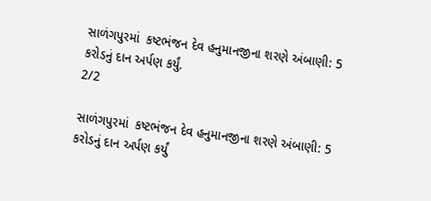સાળંગપુરમાં  કષ્ટભંજન દેવ હનુમાનજીના શરણે અંબાણી: 5 કરોડનું દાન અર્પણ કર્યું.
2/2

સાળંગપુરમાં  કષ્ટભંજન દેવ હનુમાનજીના શરણે અંબાણી: 5 કરોડનું દાન અર્પણ કર્યું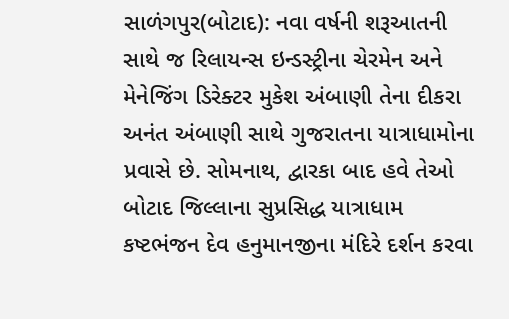સાળંગપુર(બોટાદ): નવા વર્ષની શરૂઆતની સાથે જ રિલાયન્સ ઇન્ડસ્ટ્રીના ચેરમેન અને મેનેજિંગ ડિરેક્ટર મુકેશ અંબાણી તેના દીકરા અનંત અંબાણી સાથે ગુજરાતના યાત્રાધામોના પ્રવાસે છે. સોમનાથ, દ્વારકા બાદ હવે તેઓ બોટાદ જિલ્લાના સુપ્રસિદ્ધ યાત્રાધામ કષ્ટભંજન દેવ હનુમાનજીના મંદિરે દર્શન કરવા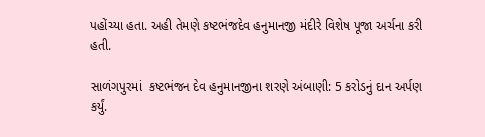પહોંચ્યા હતા. અહી તેમણે કષ્ટભંજદેવ હનુમાનજી મંદીરે વિશેષ પૂજા અર્ચના કરી હતી.

સાળંગપુરમાં  કષ્ટભંજન દેવ હનુમાનજીના શરણે અંબાણી: 5 કરોડનું દાન અર્પણ કર્યું.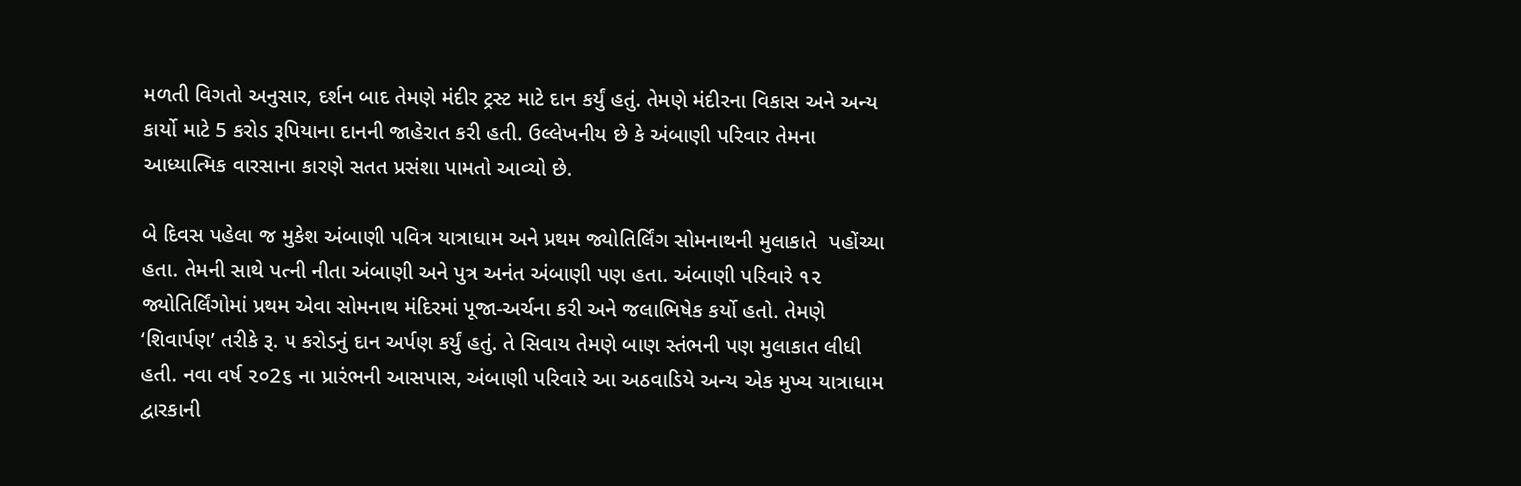મળતી વિગતો અનુસાર, દર્શન બાદ તેમણે મંદીર ટ્રસ્ટ માટે દાન કર્યું હતું. તેમણે મંદીરના વિકાસ અને અન્ય કાર્યો માટે 5 કરોડ રૂપિયાના દાનની જાહેરાત કરી હતી. ઉલ્લેખનીય છે કે અંબાણી પરિવાર તેમના આધ્યાત્મિક વારસાના કારણે સતત પ્રસંશા પામતો આવ્યો છે.

બે દિવસ પહેલા જ મુકેશ અંબાણી પવિત્ર યાત્રાધામ અને પ્રથમ જ્યોતિર્લિંગ સોમનાથની મુલાકાતે  પહોંચ્યા હતા. તેમની સાથે પત્ની નીતા અંબાણી અને પુત્ર અનંત અંબાણી પણ હતા. અંબાણી પરિવારે ૧૨ જ્યોતિર્લિંગોમાં પ્રથમ એવા સોમનાથ મંદિરમાં પૂજા-અર્ચના કરી અને જલાભિષેક કર્યો હતો. તેમણે ‘શિવાર્પણ’ તરીકે રૂ. ૫ કરોડનું દાન અર્પણ કર્યું હતું. તે સિવાય તેમણે બાણ સ્તંભની પણ મુલાકાત લીધી હતી. નવા વર્ષ ૨૦2૬ ના પ્રારંભની આસપાસ, અંબાણી પરિવારે આ અઠવાડિયે અન્ય એક મુખ્ય યાત્રાધામ દ્વારકાની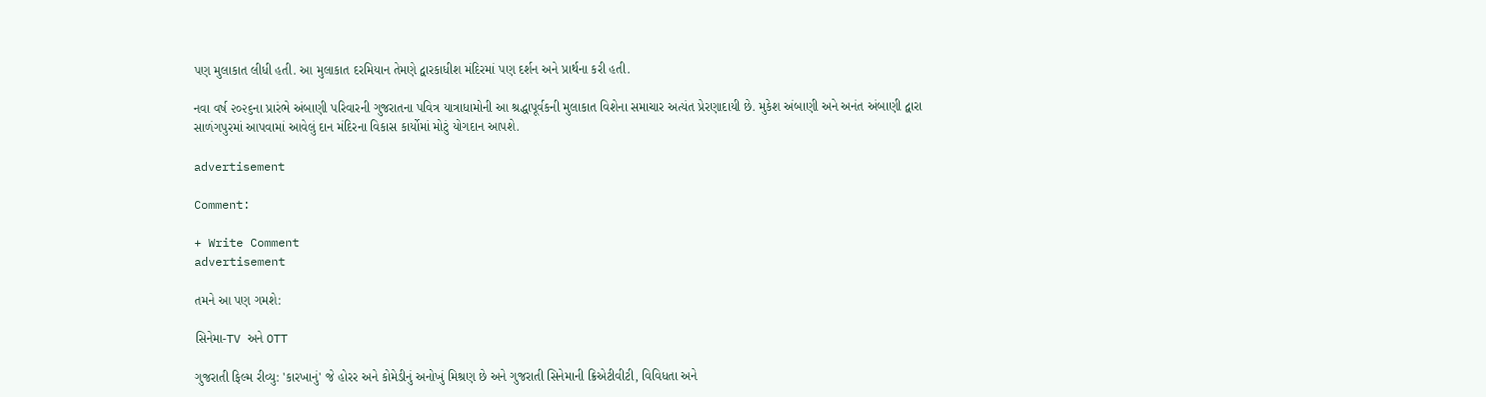પણ મુલાકાત લીધી હતી. આ મુલાકાત દરમિયાન તેમણે દ્વારકાધીશ મંદિરમાં પણ દર્શન અને પ્રાર્થના કરી હતી.

નવા વર્ષ ૨૦૨૬ના પ્રારંભે અંબાણી પરિવારની ગુજરાતના પવિત્ર યાત્રાધામોની આ શ્રદ્ધાપૂર્વકની મુલાકાત વિશેના સમાચાર અત્યંત પ્રેરણાદાયી છે. મુકેશ અંબાણી અને અનંત અંબાણી દ્વારા સાળંગપુરમાં આપવામાં આવેલું દાન મંદિરના વિકાસ કાર્યોમાં મોટું યોગદાન આપશે.

advertisement

Comment:

+ Write Comment
advertisement

તમને આ પણ ગમશે:

સિનેમા-TV અને OTT

ગુજરાતી ફિલ્મ રીવ્યુ: 'કારખાનું' જે હોરર અને કોમેડીનું અનોખું મિશ્રણ છે અને ગુજરાતી સિનેમાની ક્રિએટીવીટી, વિવિધતા અને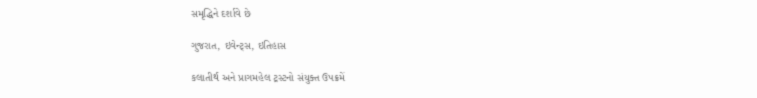સમૃદ્ધિને દર્શાવે છે

ગુજરાત, ઇવેન્ટ્સ, ઇતિહાસ

કલાતીર્થ અને પ્રાગમહેલ ટ્રસ્ટનો સંયુક્ત ઉપક્રમેં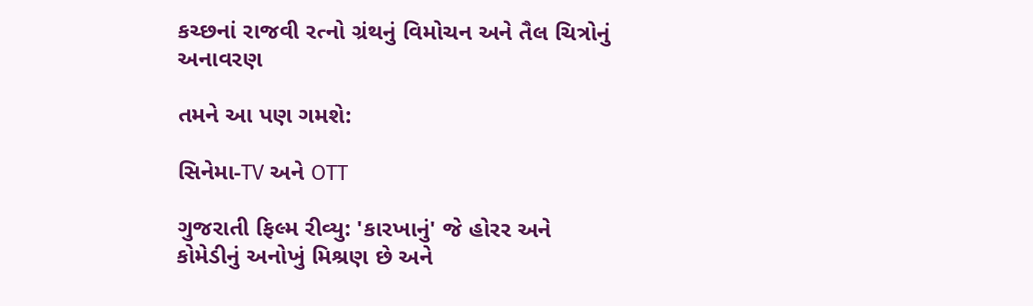કચ્છનાં રાજવી રત્નો ગ્રંથનું વિમોચન અને તૈલ ચિત્રોનું અનાવરણ

તમને આ પણ ગમશે:

સિનેમા-TV અને OTT

ગુજરાતી ફિલ્મ રીવ્યુ: 'કારખાનું' જે હોરર અને કોમેડીનું અનોખું મિશ્રણ છે અને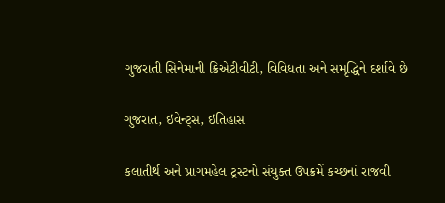ગુજરાતી સિનેમાની ક્રિએટીવીટી, વિવિધતા અને સમૃદ્ધિને દર્શાવે છે

ગુજરાત, ઇવેન્ટ્સ, ઇતિહાસ

કલાતીર્થ અને પ્રાગમહેલ ટ્રસ્ટનો સંયુક્ત ઉપક્રમેં કચ્છનાં રાજવી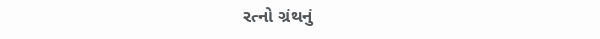રત્નો ગ્રંથનું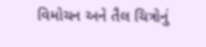વિમોચન અને તૈલ ચિત્રોનું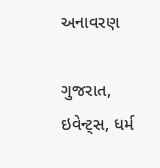અનાવરણ

ગુજરાત, ઇવેન્ટ્સ, ધર્મ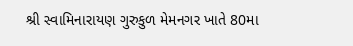શ્રી સ્વામિનારાયણ ગુરુકુળ મેમનગર ખાતે 80મા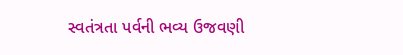સ્વતંત્રતા પર્વની ભવ્ય ઉજવણી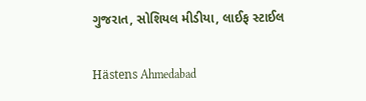ગુજરાત, સોશિયલ મીડીયા, લાઈફ સ્ટાઈલ

Hästens Ahmedabad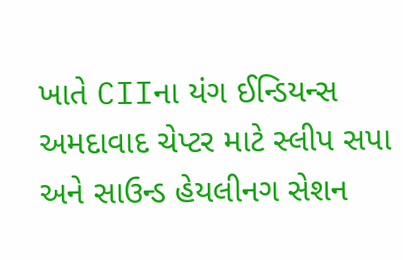ખાતે CIIના યંગ ઈન્ડિયન્સ અમદાવાદ ચેપ્ટર માટે સ્લીપ સપા અને સાઉન્ડ હેયલીનગ સેશન